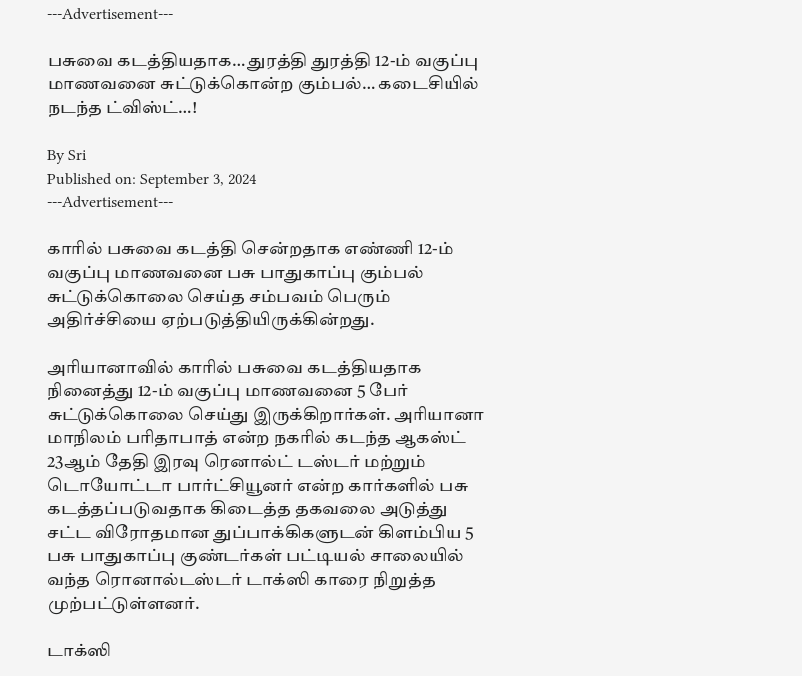---Advertisement---

பசுவை கடத்தியதாக… துரத்தி துரத்தி 12-ம் வகுப்பு மாணவனை சுட்டுக்கொன்ற கும்பல்… கடைசியில் நடந்த ட்விஸ்ட்…!

By Sri
Published on: September 3, 2024
---Advertisement---

காரில் பசுவை கடத்தி சென்றதாக எண்ணி 12-ம் வகுப்பு மாணவனை பசு பாதுகாப்பு கும்பல் சுட்டுக்கொலை செய்த சம்பவம் பெரும் அதிர்ச்சியை ஏற்படுத்தியிருக்கின்றது.

அரியானாவில் காரில் பசுவை கடத்தியதாக நினைத்து 12-ம் வகுப்பு மாணவனை 5 பேர் சுட்டுக்கொலை செய்து இருக்கிறார்கள். அரியானா மாநிலம் பரிதாபாத் என்ற நகரில் கடந்த ஆகஸ்ட் 23ஆம் தேதி இரவு ரெனால்ட் டஸ்டர் மற்றும் டொயோட்டா பார்ட்சியூனர் என்ற கார்களில் பசு கடத்தப்படுவதாக கிடைத்த தகவலை அடுத்து சட்ட விரோதமான துப்பாக்கிகளுடன் கிளம்பிய 5 பசு பாதுகாப்பு குண்டர்கள் பட்டியல் சாலையில் வந்த ரொனால்டஸ்டர் டாக்ஸி காரை நிறுத்த முற்பட்டுள்ளனர்.

டாக்ஸி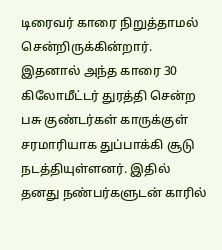டிரைவர் காரை நிறுத்தாமல் சென்றிருக்கின்றார். இதனால் அந்த காரை 30 கிலோமீட்டர் துரத்தி சென்ற பசு குண்டர்கள் காருக்குள் சரமாரியாக துப்பாக்கி சூடு நடத்தியுள்ளனர். இதில் தனது நண்பர்களுடன் காரில்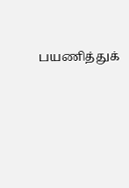பயணித்துக்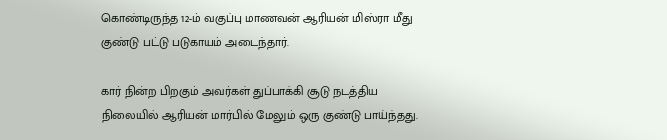கொண்டிருந்த 12-ம் வகுப்பு மாணவன் ஆரியன் மிஸ்ரா மீது குண்டு பட்டு படுகாயம் அடைந்தார்.

கார் நின்ற பிறகும் அவர்கள் துப்பாக்கி சூடு நடத்திய நிலையில் ஆரியன் மார்பில் மேலும் ஒரு குண்டு பாய்ந்தது.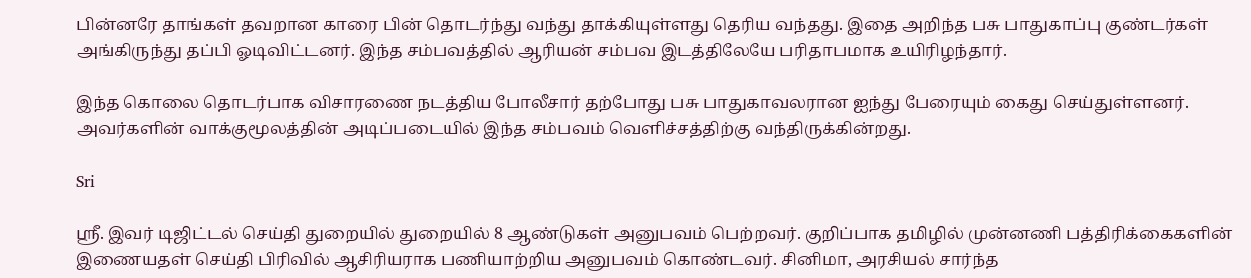பின்னரே தாங்கள் தவறான காரை பின் தொடர்ந்து வந்து தாக்கியுள்ளது தெரிய வந்தது. இதை அறிந்த பசு பாதுகாப்பு குண்டர்கள் அங்கிருந்து தப்பி ஓடிவிட்டனர். இந்த சம்பவத்தில் ஆரியன் சம்பவ இடத்திலேயே பரிதாபமாக உயிரிழந்தார்.

இந்த கொலை தொடர்பாக விசாரணை நடத்திய போலீசார் தற்போது பசு பாதுகாவலரான ஐந்து பேரையும் கைது செய்துள்ளனர். அவர்களின் வாக்குமூலத்தின் அடிப்படையில் இந்த சம்பவம் வெளிச்சத்திற்கு வந்திருக்கின்றது.

Sri

ஸ்ரீ. இவர் டிஜிட்டல் செய்தி துறையில் துறையில் 8 ஆண்டுகள் அனுபவம் பெற்றவர். குறிப்பாக தமிழில் முன்னணி பத்திரிக்கைகளின் இணையதள் செய்தி பிரிவில் ஆசிரியராக பணியாற்றிய அனுபவம் கொண்டவர். சினிமா, அரசியல் சார்ந்த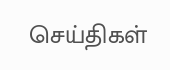செய்திகள்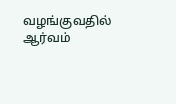வழங்குவதில் ஆர்வம்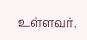உள்ளவர்.